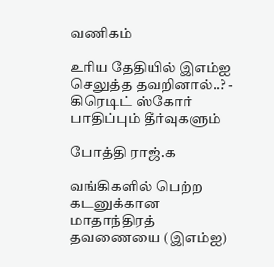வணிகம்

உரிய தேதியில் இஎம்ஐ செலுத்த தவறினால்..? - கிரெடிட் ஸ்கோர் பாதிப்பும் தீர்வுகளும்

போத்தி ராஜ்.க

வங்கிகளில் பெற்ற கடனுக்கான மாதாந்திரத் தவணையை (இஎம்ஐ)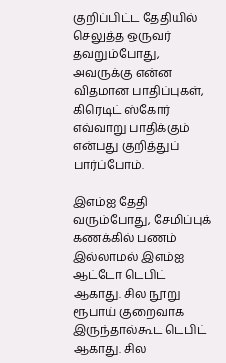குறிப்பிட்ட தேதியில் செலுத்த ஒருவர் தவறும்போது, அவருக்கு என்ன விதமான பாதிப்புகள், கிரெடிட் ஸ்கோர் எவ்வாறு பாதிக்கும் என்பது குறித்துப் பார்ப்போம்.

இஎம்ஐ தேதி வரும்போது, சேமிப்புக் கணக்கில் பணம் இல்லாமல் இஎம்ஐ ஆட்டோ டெபிட் ஆகாது. சில நூறு ரூபாய் குறைவாக இருந்தால்கூட டெபிட் ஆகாது. சில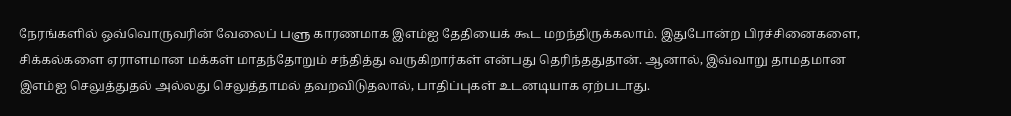நேரங்களில் ஒவ்வொருவரின் வேலைப் பளு காரணமாக இஎம்ஐ தேதியைக் கூட மறந்திருக்கலாம். இதுபோன்ற பிரச்சினைகளை, சிக்கல்களை ஏராளமான மக்கள் மாதந்தோறும் சந்தித்து வருகிறார்கள் என்பது தெரிந்ததுதான். ஆனால், இவ்வாறு தாமதமான இஎம்ஐ செலுத்துதல் அல்லது செலுத்தாமல் தவறவிடுதலால், பாதிப்புகள் உடனடியாக ஏற்படாது.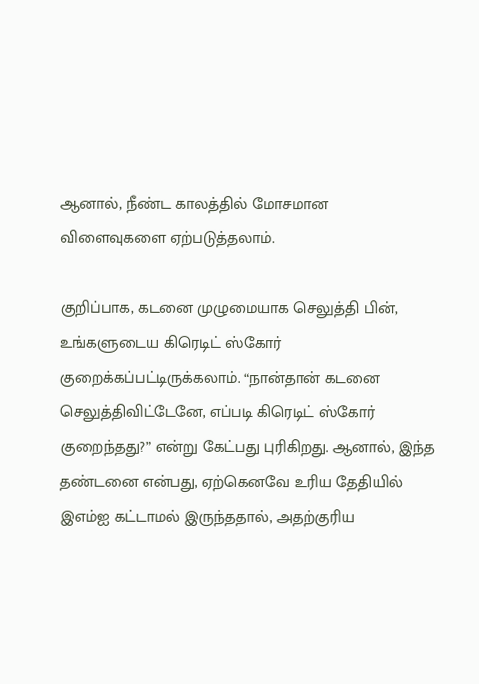ஆனால், நீண்ட காலத்தில் மோசமான விளைவுகளை ஏற்படுத்தலாம்.

குறிப்பாக, கடனை முழுமையாக செலுத்தி பின், உங்களுடைய கிரெடிட் ஸ்கோர் குறைக்கப்பட்டிருக்கலாம். “நான்தான் கடனை செலுத்திவிட்டேனே, எப்படி கிரெடிட் ஸ்கோர் குறைந்தது?” என்று கேட்பது புரிகிறது. ஆனால், இந்த தண்டனை என்பது, ஏற்கெனவே உரிய தேதியில் இஎம்ஐ கட்டாமல் இருந்ததால், அதற்குரிய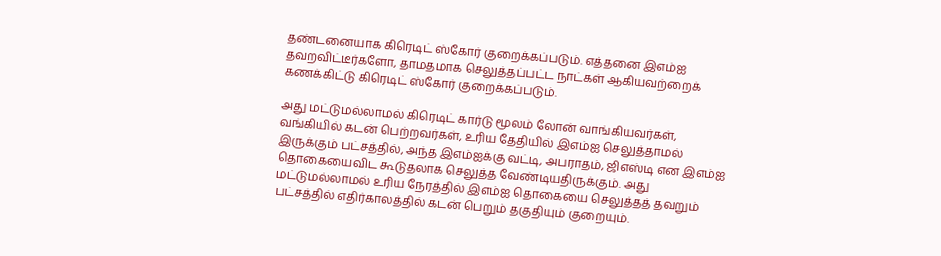தண்டனையாக கிரெடிட் ஸ்கோர் குறைக்கப்படும். எத்தனை இஎம்ஐ தவறவிட்டீர்களோ, தாமதமாக செலுத்தப்பட்ட நாட்கள் ஆகியவற்றைக் கணக்கிட்டு கிரெடிட் ஸ்கோர் குறைக்கப்படும்.

அது மட்டுமல்லாமல் கிரெடிட் கார்டு மூலம் லோன் வாங்கியவர்கள், வங்கியில் கடன் பெற்றவர்கள், உரிய தேதியில் இஎம்ஐ செலுத்தாமல் இருக்கும் பட்சத்தில், அந்த இஎம்ஐக்கு வட்டி, அபராதம், ஜிஎஸ்டி என இஎம்ஐ தொகையைவிட கூடுதலாக செலுத்த வேண்டியதிருக்கும். அது மட்டுமல்லாமல் உரிய நேரத்தில் இஎம்ஐ தொகையை செலுத்தத் தவறும் பட்சத்தில் எதிர்காலத்தில் கடன் பெறும் தகுதியும் குறையும்.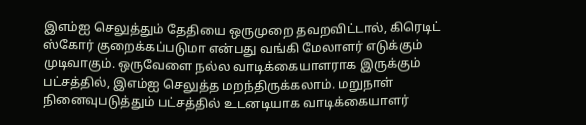இஎம்ஐ செலுத்தும் தேதியை ஒருமுறை தவறவிட்டால், கிரெடிட் ஸ்கோர் குறைக்கப்படுமா என்பது வங்கி மேலாளர் எடுக்கும் முடிவாகும். ஒருவேளை நல்ல வாடிக்கையாளராக இருக்கும் பட்சத்தில், இஎம்ஐ செலுத்த மறந்திருக்கலாம். மறுநாள் நினைவுபடுத்தும் பட்சத்தில் உடனடியாக வாடிக்கையாளர்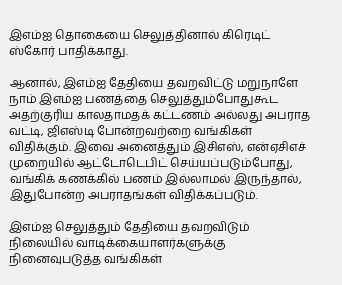இஎம்ஐ தொகையை செலுத்தினால் கிரெடிட் ஸ்கோர் பாதிக்காது.

ஆனால், இஎம்ஐ தேதியை தவறவிட்டு மறுநாளே நாம் இஎம்ஐ பணத்தை செலுத்தும்போதுகூட அதற்குரிய காலதாமதக் கட்டணம் அல்லது அபராத வட்டி, ஜிஎஸ்டி போன்றவற்றை வங்கிகள் விதிக்கும். இவை அனைத்தும் இசிஎஸ், என்ஏசிஎச் முறையில் ஆட்டோடெபிட் செய்யப்படும்போது, வங்கிக் கணக்கில் பணம் இல்லாமல் இருந்தால், இதுபோன்ற அபராதங்கள் விதிக்கப்படும்.

இஎம்ஐ செலுத்தும் தேதியை தவறவிடும் நிலையில் வாடிக்கையாளர்களுக்கு நினைவுபடுத்த வங்கிகள்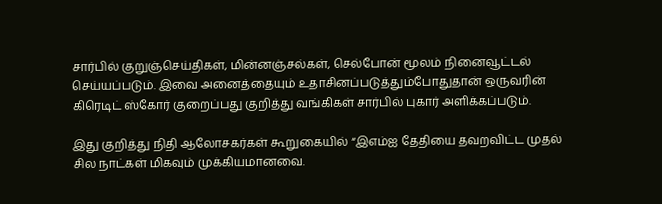சார்பில் குறுஞ்செய்திகள், மின்னஞ்சல்கள், செல்போன் மூலம் நினைவூட்டல் செய்யப்படும். இவை அனைத்தையும் உதாசினப்படுத்தும்போதுதான் ஒருவரின் கிரெடிட் ஸ்கோர் குறைப்பது குறித்து வங்கிகள் சார்பில் புகார் அளிக்கப்படும்.

இது குறித்து நிதி ஆலோசகர்கள் கூறுகையில் “இஎம்ஐ தேதியை தவறவிட்ட முதல் சில நாட்கள் மிகவும் முக்கியமானவை.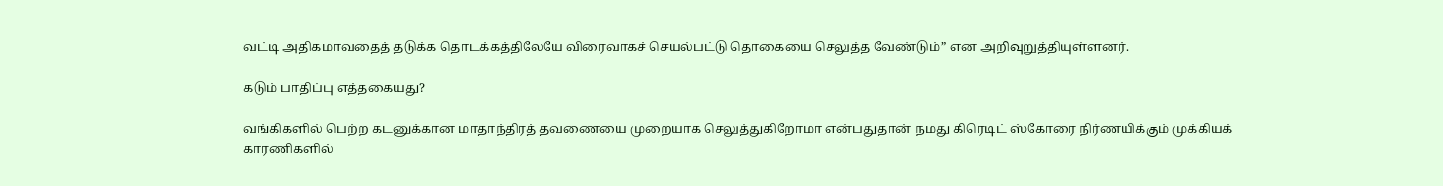வட்டி அதிகமாவதைத் தடுக்க தொடக்கத்திலேயே விரைவாகச் செயல்பட்டு தொகையை செலுத்த வேண்டும்” என அறிவுறுத்தியுள்ளனர்.

கடும் பாதிப்பு எத்தகையது?

வங்கிகளில் பெற்ற கடனுக்கான மாதாந்திரத் தவணையை முறையாக செலுத்துகிறோமா என்பதுதான் நமது கிரெடிட் ஸ்கோரை நிர்ணயிக்கும் முக்கியக் காரணிகளில்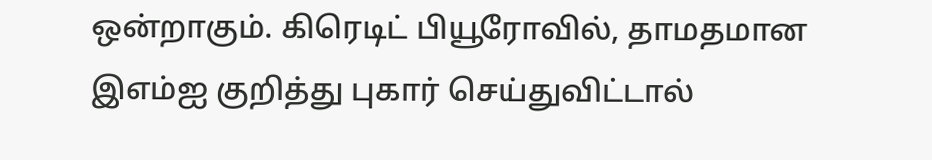ஒன்றாகும். கிரெடிட் பியூரோவில், தாமதமான இஎம்ஐ குறித்து புகார் செய்துவிட்டால்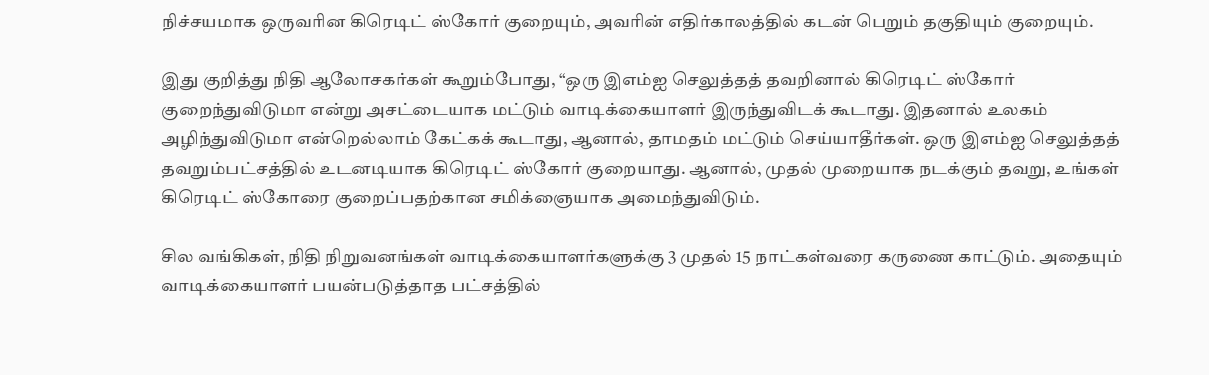நிச்சயமாக ஒருவரின கிரெடிட் ஸ்கோர் குறையும், அவரின் எதிர்காலத்தில் கடன் பெறும் தகுதியும் குறையும்.

இது குறித்து நிதி ஆலோசகர்கள் கூறும்போது, “ஒரு இஎம்ஐ செலுத்தத் தவறினால் கிரெடிட் ஸ்கோர் குறைந்துவிடுமா என்று அசட்டையாக மட்டும் வாடிக்கையாளர் இருந்துவிடக் கூடாது. இதனால் உலகம் அழிந்துவிடுமா என்றெல்லாம் கேட்கக் கூடாது, ஆனால், தாமதம் மட்டும் செய்யாதீர்கள். ஒரு இஎம்ஐ செலுத்தத் தவறும்பட்சத்தில் உடனடியாக கிரெடிட் ஸ்கோர் குறையாது. ஆனால், முதல் முறையாக நடக்கும் தவறு, உங்கள் கிரெடிட் ஸ்கோரை குறைப்பதற்கான சமிக்ஞையாக அமைந்துவிடும்.

சில வங்கிகள், நிதி நிறுவனங்கள் வாடிக்கையாளர்களுக்கு 3 முதல் 15 நாட்கள்வரை கருணை காட்டும். அதையும் வாடிக்கையாளர் பயன்படுத்தாத பட்சத்தில்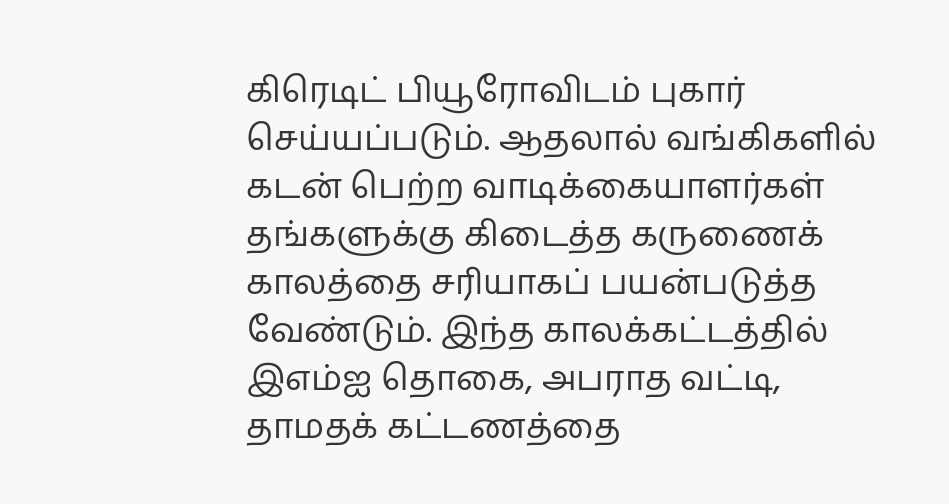கிரெடிட் பியூரோவிடம் புகார் செய்யப்படும். ஆதலால் வங்கிகளில் கடன் பெற்ற வாடிக்கையாளர்கள் தங்களுக்கு கிடைத்த கருணைக் காலத்தை சரியாகப் பயன்படுத்த வேண்டும். இந்த காலக்கட்டத்தில் இஎம்ஐ தொகை, அபராத வட்டி, தாமதக் கட்டணத்தை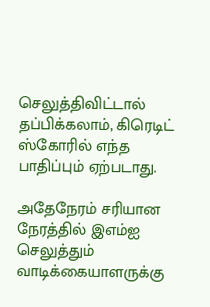செலுத்திவிட்டால் தப்பிக்கலாம், கிரெடிட் ஸ்கோரில் எந்த பாதிப்பும் ஏற்படாது.

அதேநேரம் சரியான நேரத்தில் இஎம்ஐ செலுத்தும் வாடிக்கையாளருக்கு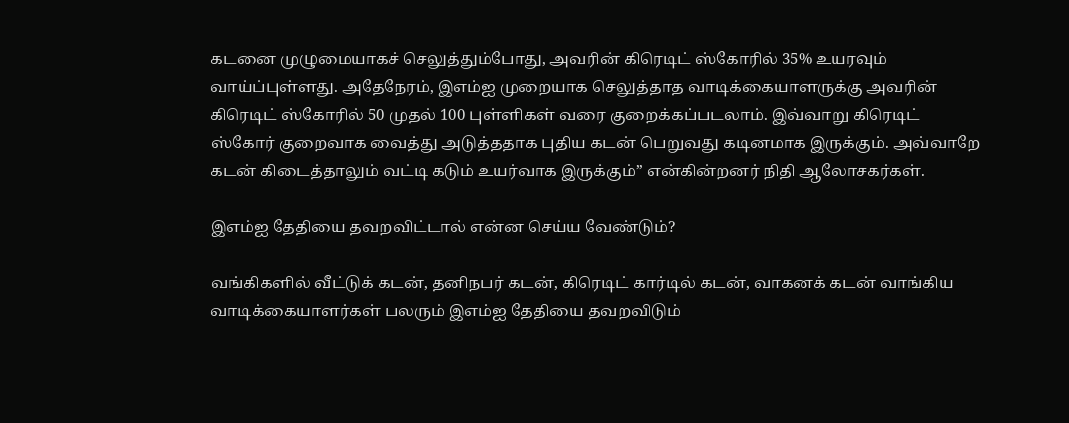கடனை முழுமையாகச் செலுத்தும்போது, அவரின் கிரெடிட் ஸ்கோரில் 35% உயரவும் வாய்ப்புள்ளது. அதேநேரம், இஎம்ஐ முறையாக செலுத்தாத வாடிக்கையாளருக்கு அவரின் கிரெடிட் ஸ்கோரில் 50 முதல் 100 புள்ளிகள் வரை குறைக்கப்படலாம். இவ்வாறு கிரெடிட் ஸ்கோர் குறைவாக வைத்து அடுத்ததாக புதிய கடன் பெறுவது கடினமாக இருக்கும். அவ்வாறே கடன் கிடைத்தாலும் வட்டி கடும் உயர்வாக இருக்கும்” என்கின்றனர் நிதி ஆலோசகர்கள்.

இஎம்ஐ தேதியை தவறவிட்டால் என்ன செய்ய வேண்டும்?

வங்கிகளில் வீட்டுக் கடன், தனிநபர் கடன், கிரெடிட் கார்டில் கடன், வாகனக் கடன் வாங்கிய வாடிக்கையாளர்கள் பலரும் இஎம்ஐ தேதியை தவறவிடும்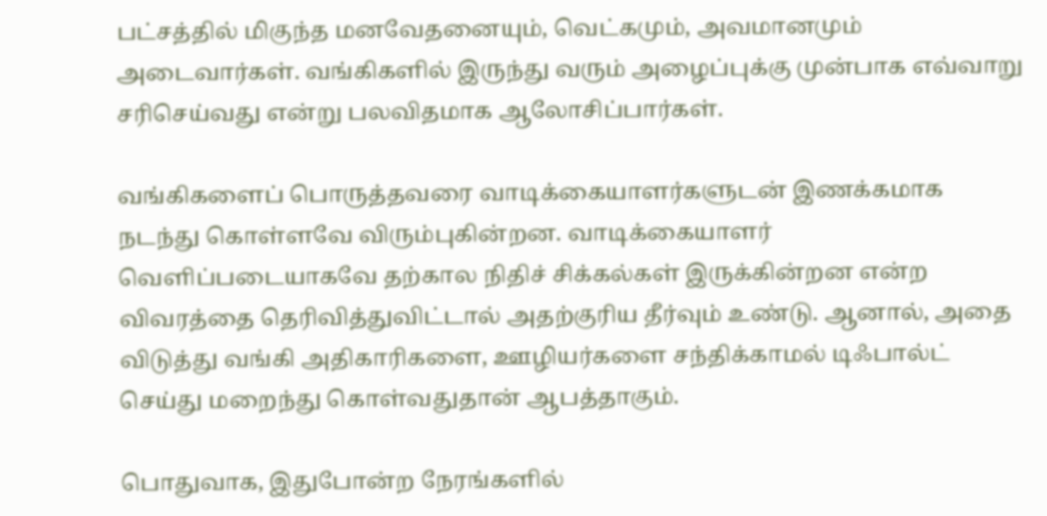பட்சத்தில் மிகுந்த மனவேதனையும், வெட்கமும், அவமானமும் அடைவார்கள். வங்கிகளில் இருந்து வரும் அழைப்புக்கு முன்பாக எவ்வாறு சரிசெய்வது என்று பலவிதமாக ஆலோசிப்பார்கள்.

வங்கிகளைப் பொருத்தவரை வாடிக்கையாளர்களுடன் இணக்கமாக நடந்து கொள்ளவே விரும்புகின்றன. வாடிக்கையாளர் வெளிப்படையாகவே தற்கால நிதிச் சிக்கல்கள் இருக்கின்றன என்ற விவரத்தை தெரிவித்துவிட்டால் அதற்குரிய தீர்வும் உண்டு. ஆனால், அதை விடுத்து வங்கி அதிகாரிகளை, ஊழியர்களை சந்திக்காமல் டிஃபால்ட் செய்து மறைந்து கொள்வதுதான் ஆபத்தாகும்.

பொதுவாக, இதுபோன்ற நேரங்களில்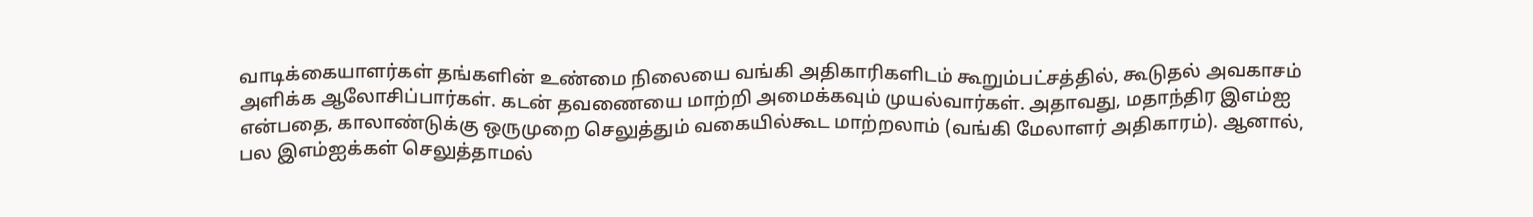வாடிக்கையாளர்கள் தங்களின் உண்மை நிலையை வங்கி அதிகாரிகளிடம் கூறும்பட்சத்தில், கூடுதல் அவகாசம் அளிக்க ஆலோசிப்பார்கள். கடன் தவணையை மாற்றி அமைக்கவும் முயல்வார்கள். அதாவது, மதாந்திர இஎம்ஐ என்பதை, காலாண்டுக்கு ஒருமுறை செலுத்தும் வகையில்கூட மாற்றலாம் (வங்கி மேலாளர் அதிகாரம்). ஆனால், பல இஎம்ஐக்கள் செலுத்தாமல்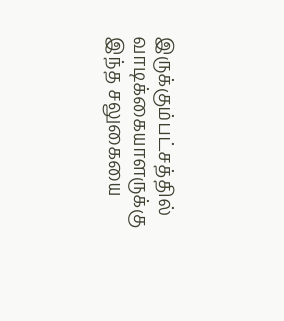இருக்கும்பட்சத்தில் வாடிக்கையாளருக்கு இந்த சலுகையை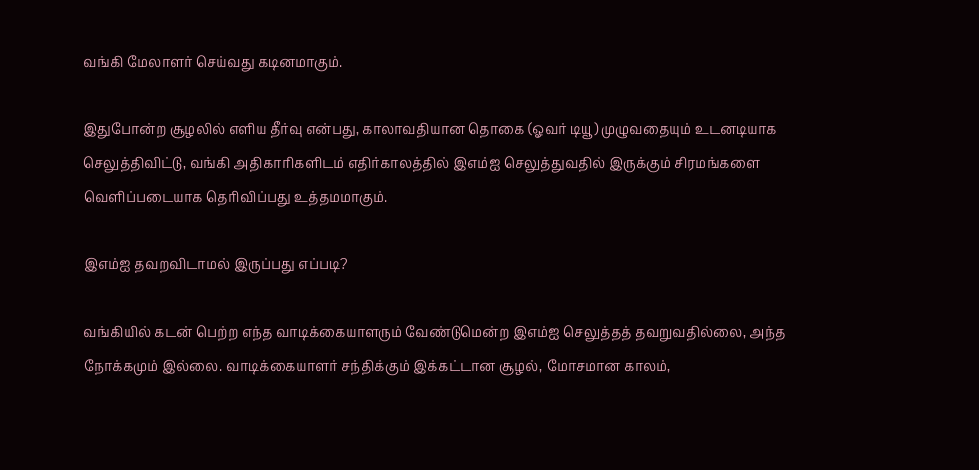வங்கி மேலாளர் செய்வது கடினமாகும்.

இதுபோன்ற சூழலில் எளிய தீர்வு என்பது, காலாவதியான தொகை (ஓவர் டியூ) முழுவதையும் உடனடியாக செலுத்திவிட்டு, வங்கி அதிகாரிகளிடம் எதிர்காலத்தில் இஎம்ஐ செலுத்துவதில் இருக்கும் சிரமங்களை வெளிப்படையாக தெரிவிப்பது உத்தமமாகும்.

இஎம்ஐ தவறவிடாமல் இருப்பது எப்படி?

வங்கியில் கடன் பெற்ற எந்த வாடிக்கையாளரும் வேண்டுமென்ற இஎம்ஐ செலுத்தத் தவறுவதில்லை, அந்த நோக்கமும் இல்லை. வாடிக்கையாளர் சந்திக்கும் இக்கட்டான சூழல், மோசமான காலம்,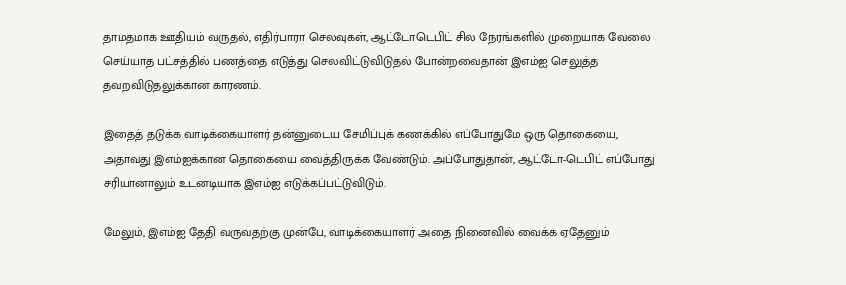தாமதமாக ஊதியம் வருதல், எதிர்பாரா செலவுகள், ஆட்டோடெபிட் சில நேரங்களில் முறையாக வேலை செய்யாத பட்சத்தில் பணத்தை எடுத்து செலவிட்டுவிடுதல் போன்றவைதான் இஎம்ஐ செலுத்த தவறவிடுதலுக்கான காரணம்.

இதைத் தடுக்க வாடிக்கையாளர் தன்னுடைய சேமிப்புக் கணக்கில் எப்போதுமே ஒரு தொகையை, அதாவது இஎம்ஐக்கான தொகையை வைத்திருக்க வேண்டும். அப்போதுதான், ஆட்டோ-டெபிட் எப்போது சரியானாலும் உடனடியாக இஎம்ஐ எடுக்கப்பட்டுவிடும்.

மேலும், இஎம்ஐ தேதி வருவதற்கு முன்பே, வாடிக்கையாளர் அதை நினைவில் வைக்க ஏதேனும்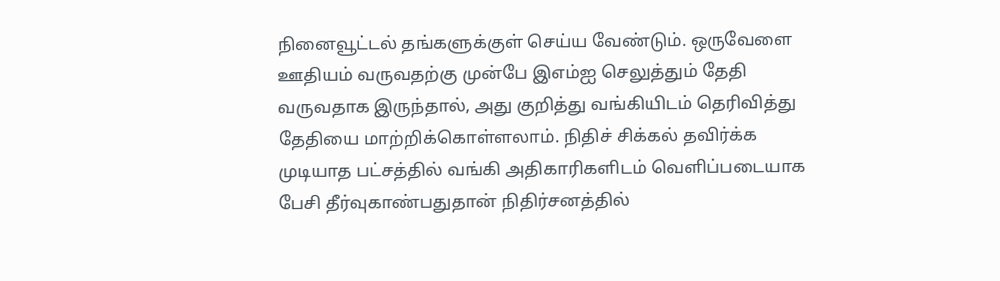நினைவூட்டல் தங்களுக்குள் செய்ய வேண்டும். ஒருவேளை ஊதியம் வருவதற்கு முன்பே இஎம்ஐ செலுத்தும் தேதி வருவதாக இருந்தால், அது குறித்து வங்கியிடம் தெரிவித்து தேதியை மாற்றிக்கொள்ளலாம். நிதிச் சிக்கல் தவிர்க்க முடியாத பட்சத்தில் வங்கி அதிகாரிகளிடம் வெளிப்படையாக பேசி தீர்வுகாண்பதுதான் நிதிர்சனத்தில்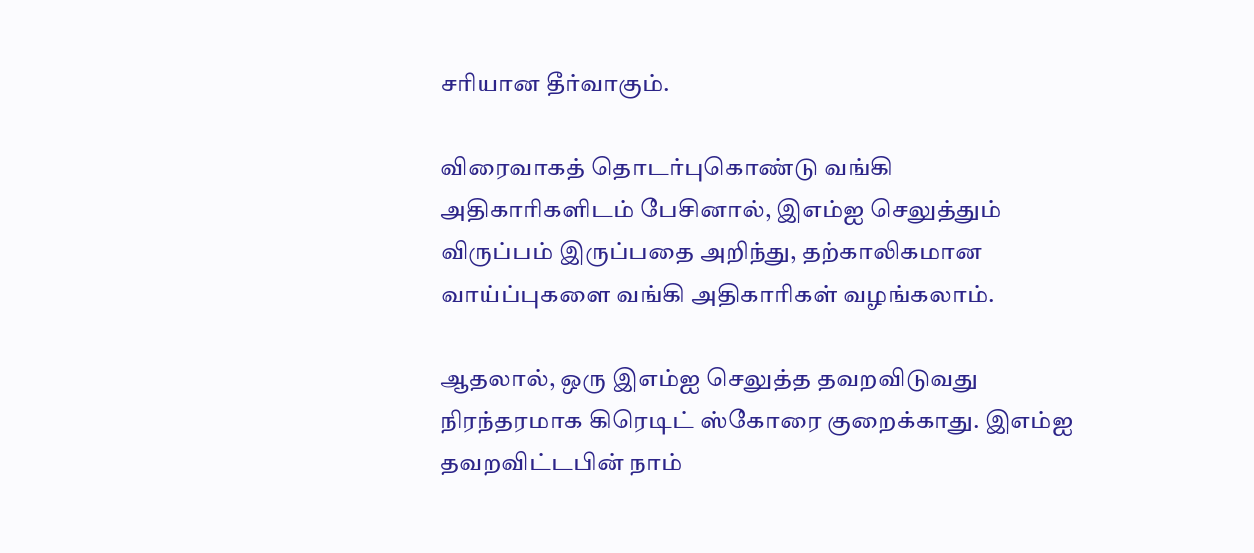சரியான தீர்வாகும்.

விரைவாகத் தொடர்புகொண்டு வங்கி அதிகாரிகளிடம் பேசினால், இஎம்ஐ செலுத்தும் விருப்பம் இருப்பதை அறிந்து, தற்காலிகமான வாய்ப்புகளை வங்கி அதிகாரிகள் வழங்கலாம்.

ஆதலால், ஒரு இஎம்ஐ செலுத்த தவறவிடுவது நிரந்தரமாக கிரெடிட் ஸ்கோரை குறைக்காது. இஎம்ஐ தவறவிட்டபின் நாம்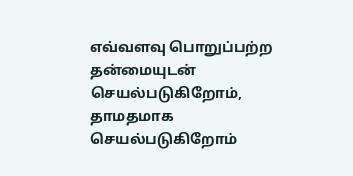எவ்வளவு பொறுப்பற்ற தன்மையுடன் செயல்படுகிறோம், தாமதமாக செயல்படுகிறோம்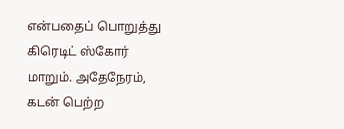என்பதைப் பொறுத்து கிரெடிட் ஸ்கோர் மாறும். அதேநேரம், கடன் பெற்ற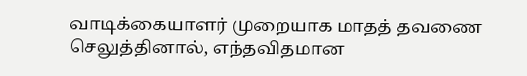வாடிக்கையாளர் முறையாக மாதத் தவணை செலுத்தினால், எந்தவிதமான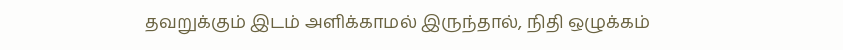தவறுக்கும் இடம் அளிக்காமல் இருந்தால், நிதி ஒழுக்கம்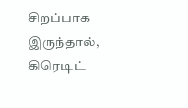சிறப்பாக இருந்தால், கிரெடிட்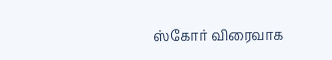ஸ்கோர் விரைவாக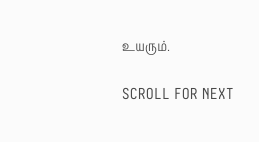உயரும்.

SCROLL FOR NEXT